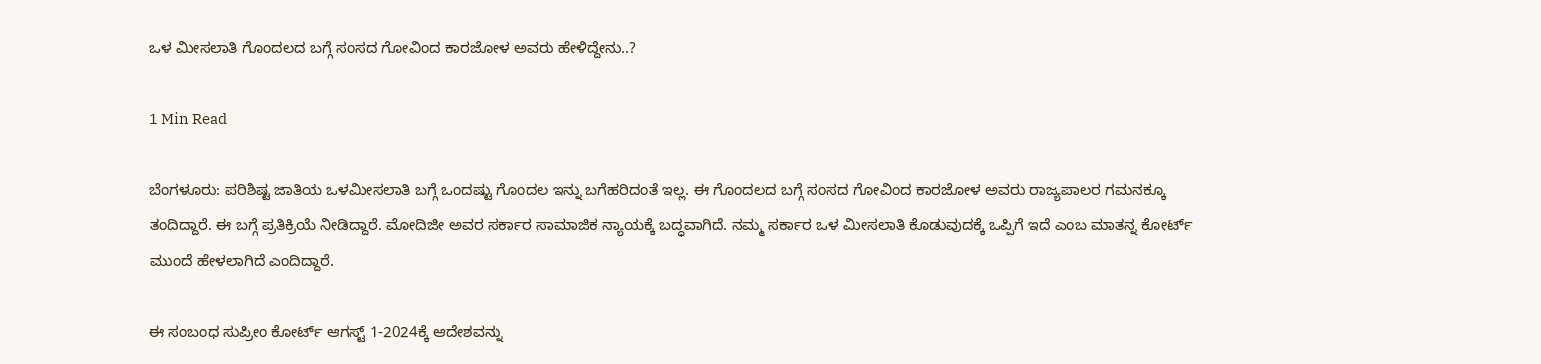ಒಳ ಮೀಸಲಾತಿ ಗೊಂದಲದ ಬಗ್ಗೆ ಸಂಸದ ಗೋವಿಂದ ಕಾರಜೋಳ ಅವರು ಹೇಳಿದ್ದೇನು..?

1 Min Read

ಬೆಂಗಳೂರು: ಪರಿಶಿಷ್ಟ ಜಾತಿಯ ಒಳಮೀಸಲಾತಿ ಬಗ್ಗೆ ಒಂದಷ್ಟು ಗೊಂದಲ ಇನ್ನು ಬಗೆಹರಿದಂತೆ ಇಲ್ಲ. ಈ ಗೊಂದಲದ ಬಗ್ಗೆ ಸಂಸದ ಗೋವಿಂದ ಕಾರಜೋಳ ಅವರು ರಾಜ್ಯಪಾಲರ ಗಮನಕ್ಕೂ ತಂದಿದ್ದಾರೆ. ಈ ಬಗ್ಗೆ ಪ್ರತಿಕ್ರಿಯೆ ನೀಡಿದ್ದಾರೆ. ಮೋದಿಜೀ ಅವರ ಸರ್ಕಾರ ಸಾಮಾಜಿಕ ನ್ಯಾಯಕ್ಕೆ ಬದ್ಧವಾಗಿದೆ. ನಮ್ಮ ಸರ್ಕಾರ ಒಳ ಮೀಸಲಾತಿ ಕೊಡುವುದಕ್ಕೆ ಒಪ್ಪಿಗೆ ಇದೆ ಎಂಬ ಮಾತನ್ನ ಕೋರ್ಟ್ ಮುಂದೆ ಹೇಳಲಾಗಿದೆ ಎಂದಿದ್ದಾರೆ.

ಈ ಸಂಬಂಧ ಸುಪ್ರೀಂ ಕೋರ್ಟ್ ಆಗಸ್ಟ್ 1-2024ಕ್ಕೆ ಆದೇಶವನ್ನು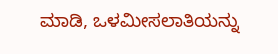ಮಾಡಿ, ಒಳಮೀಸಲಾತಿಯನ್ನು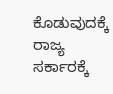ಕೊಡುವುದಕ್ಕೆ ರಾಜ್ಯ ಸರ್ಕಾರಕ್ಕೆ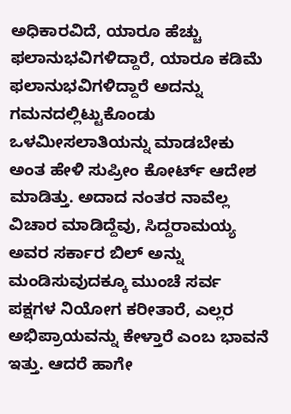ಅಧಿಕಾರವಿದೆ, ಯಾರೂ ಹೆಚ್ಚು ಫಲಾನುಭವಿಗಳಿದ್ದಾರೆ, ಯಾರೂ ಕಡಿಮೆ ಫಲಾನುಭವಿಗಳಿದ್ದಾರೆ ಅದನ್ನು ಗಮನದಲ್ಲಿಟ್ಟುಕೊಂಡು ಒಳಮೀಸಲಾತಿಯನ್ನು ಮಾಡಬೇಕು ಅಂತ ಹೇಳಿ ಸುಪ್ರೀಂ ಕೋರ್ಟ್ ಆದೇಶ ಮಾಡಿತ್ತು. ಅದಾದ ನಂತರ ನಾವೆಲ್ಲ ವಿಚಾರ ಮಾಡಿದ್ದೆವು, ಸಿದ್ದರಾಮಯ್ಯ ಅವರ ಸರ್ಕಾರ ಬಿಲ್ ಅನ್ನು ಮಂಡಿಸುವುದಕ್ಕೂ ಮುಂಚೆ ಸರ್ವ ಪಕ್ಷಗಳ ನಿಯೋಗ ಕರೀತಾರೆ, ಎಲ್ಲರ ಅಭಿಪ್ರಾಯವನ್ನು ಕೇಳ್ತಾರೆ ಎಂಬ ಭಾವನೆ ಇತ್ತು. ಆದರೆ ಹಾಗೇ‌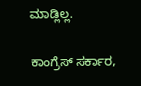ಮಾಡ್ಲಿಲ್ಲ.

ಕಾಂಗ್ರೆಸ್ ಸರ್ಕಾರ,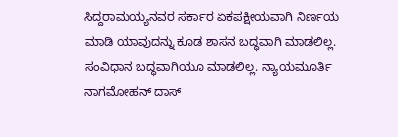ಸಿದ್ದರಾಮಯ್ಯನವರ ಸರ್ಕಾರ ಏಕಪಕ್ಷೀಯವಾಗಿ ನಿರ್ಣಯ ಮಾಡಿ ಯಾವುದನ್ನು ಕೂಡ ಶಾಸನ ಬದ್ಧವಾಗಿ ಮಾಡಲಿಲ್ಲ. ಸಂವಿಧಾನ ಬದ್ಧವಾಗಿಯೂ ಮಾಡಲಿಲ್ಲ. ನ್ಯಾಯಮೂರ್ತಿ ನಾಗಮೋಹನ್ ದಾಸ್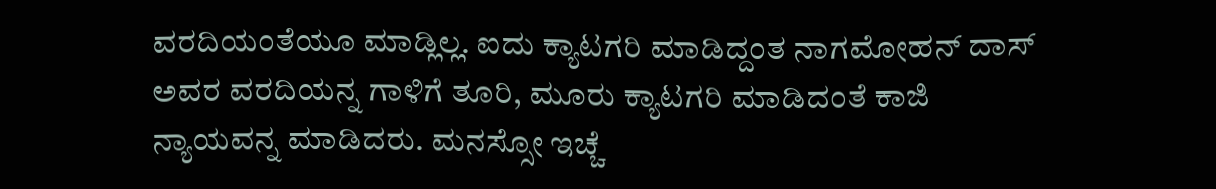ವರದಿಯಂತೆಯೂ ಮಾಡ್ಲಿಲ್ಲ. ಐದು ಕ್ಯಾಟಗರಿ ಮಾಡಿದ್ದಂತ ನಾಗಮೋಹನ್ ದಾಸ್ ಅವರ ವರದಿಯನ್ನ ಗಾಳಿಗೆ ತೂರಿ, ಮೂರು ಕ್ಯಾಟಗರಿ ಮಾಡಿದಂತೆ ಕಾಜಿ ನ್ಯಾಯವನ್ನ ಮಾಡಿದರು. ಮನಸ್ಸೋ ಇಚ್ಚೆ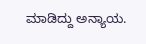ಮಾಡಿದ್ದು ಅನ್ಯಾಯ.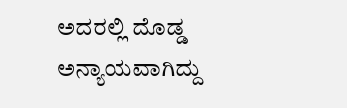ಅದರಲ್ಲಿ ದೊಡ್ಡ ಅನ್ಯಾಯವಾಗಿದ್ದು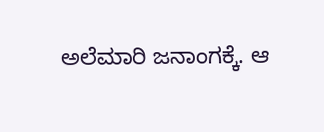ಅಲೆಮಾರಿ ಜನಾಂಗಕ್ಕೆ. ಆ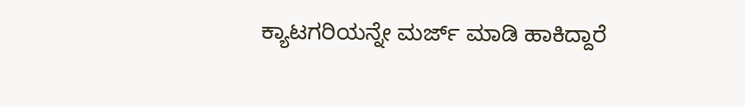ಕ್ಯಾಟಗರಿಯನ್ನೇ ಮರ್ಜ್ ಮಾಡಿ ಹಾಕಿದ್ದಾರೆ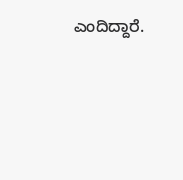ಎಂದಿದ್ದಾರೆ.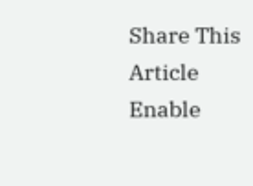Share This Article
Enable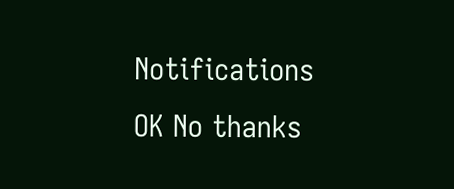Notifications OK No thanks